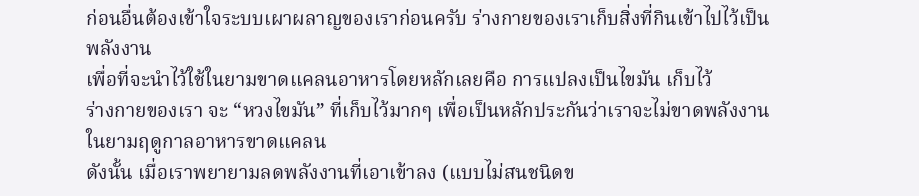ก่อนอื่นต้องเข้าใจระบบเผาผลาญของเราก่อนครับ ร่างกายของเราเก็บสิ่งที่กินเข้าไปไว้เป็นพลังงาน
เพื่อที่จะนำไว้ใช้ในยามขาดแคลนอาหารโดยหลักเลยคือ การแปลงเป็นไขมัน เก็บไว้
ร่างกายของเรา จะ “หวงไขมัน” ที่เก็บไว้มากๆ เพื่อเป็นหลักประกันว่าเราจะไม่ขาดพลังงานในยามฤดูกาลอาหารขาดแคลน
ดังนั้น เมื่อเราพยายามลดพลังงานที่เอาเข้าลง (แบบไม่สนชนิดข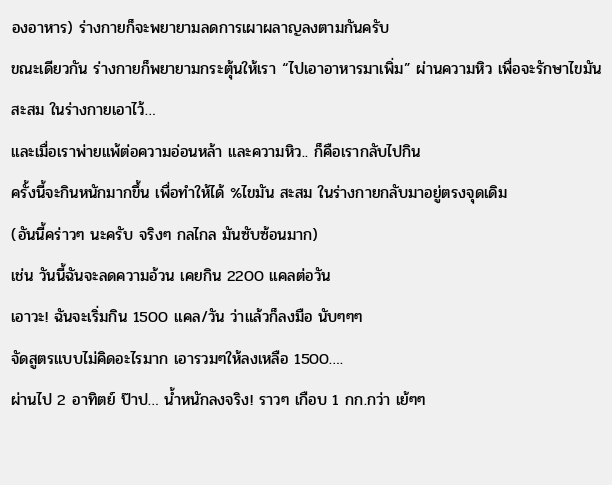องอาหาร) ร่างกายก็จะพยายามลดการเผาผลาญลงตามกันครับ
ขณะเดียวกัน ร่างกายก็พยายามกระตุ้นให้เรา “ไปเอาอาหารมาเพิ่ม” ผ่านความหิว เพื่อจะรักษาไขมันสะสม ในร่างกายเอาไว้…
และเมื่อเราพ่ายแพ้ต่อความอ่อนหล้า และความหิว.. ก็คือเรากลับไปกิน
ครั้งนี้จะกินหนักมากขึ้น เพื่อทำให้ได้ %ไขมัน สะสม ในร่างกายกลับมาอยู่ตรงจุดเดิม
(อันนี้คร่าวๆ นะครับ จริงๆ กลไกล มันซับซ้อนมาก)
เช่น วันนี้ฉันจะลดความอ้วน เคยกิน 2200 แคลต่อวัน
เอาวะ! ฉันจะเริ่มกิน 1500 แคล/วัน ว่าแล้วก็ลงมือ นับๆๆๆ
จัดสูตรแบบไม่คิดอะไรมาก เอารวมๆให้ลงเหลือ 1500….
ผ่านไป 2 อาทิตย์ ป๊าป… น้ำหนักลงจริง! ราวๆ เกือบ 1 กก.กว่า เย้ๆๆ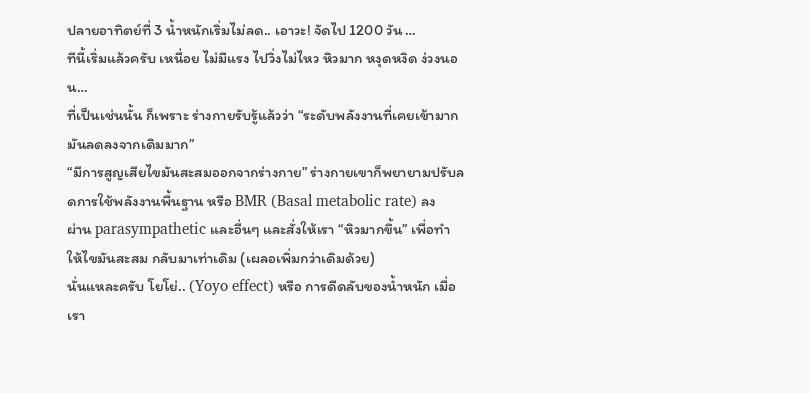ปลายอาทิตย์ที่ 3 น้ำหนักเริ่มไม่ลด.. เอาวะ! จัดไป 1200 วัน …
ทีนี้เริ่มแล้วครับ เหนื่อย ไม่มีแรง ไปวิ่งไม่ไหว หิวมาก หงุดหงิด ง่วงนอน…
ที่เป็นเช่นนั้น ก็เพราะ ร่างกายรับรู้แล้วว่า “ระดับพลังงานที่เคยเข้ามากมันลดลงจากเดิมมาก”
“มีการสูญเสียไขมันสะสมออกจากร่างกาย” ร่างกายเขาก็พยายามปรับลดการใช้พลังงานพื้นฐาน หรือ BMR (Basal metabolic rate) ลง
ผ่าน parasympathetic และอื่นๆ และสั่งให้เรา “หิวมากขึ้น” เพื่อทำให้ไขมันสะสม กลับมาเท่าเดิม (เผลอเพิ่มกว่าเดิมด้วย)
นั่นแหละครับ โยโย่.. (Yoyo effect) หรือ การดีดลับของน้ำหนัก เมื่อเรา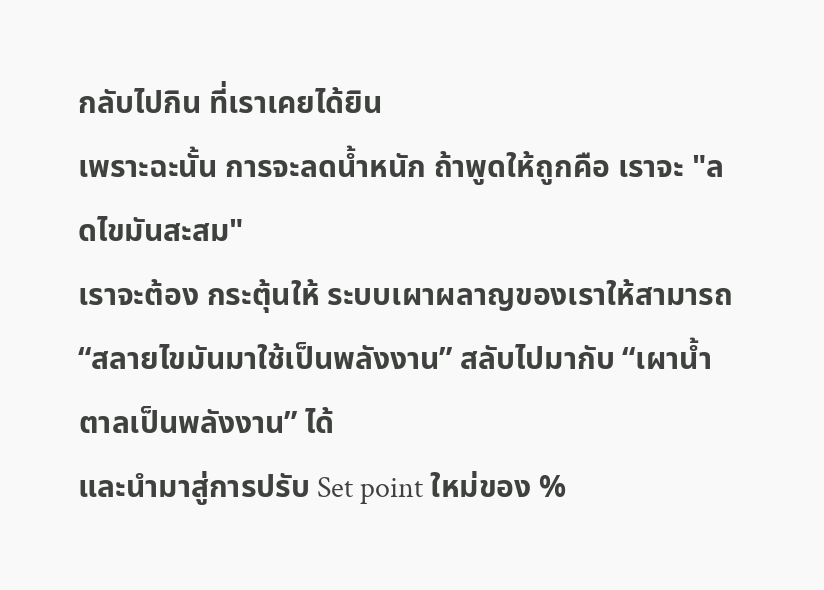กลับไปกิน ที่เราเคยได้ยิน
เพราะฉะนั้น การจะลดน้ำหนัก ถ้าพูดให้ถูกคือ เราจะ "ลดไขมันสะสม"
เราจะต้อง กระตุ้นให้ ระบบเผาผลาญของเราให้สามารถ
“สลายไขมันมาใช้เป็นพลังงาน” สลับไปมากับ “เผาน้ำตาลเป็นพลังงาน” ได้
และนำมาสู่การปรับ Set point ใหม่ของ %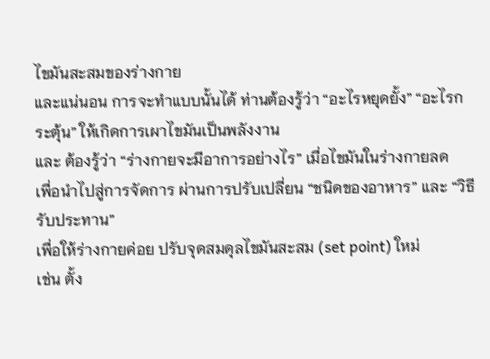ไขมันสะสมของร่างกาย
และแน่นอน การจะทำแบบนั้นได้ ท่านต้องรู้ว่า “อะไรหยุดยั้ง” “อะไรกระตุ้น” ให้เกิดการเผาไขมันเป็นพลังงาน
และ ต้องรู้ว่า “ร่างกายจะมีอาการอย่างไร” เมื่อไขมันในร่างกายลด
เพื่อนำไปสู่การจัดการ ผ่านการปรับเปลี่ยน “ชนิดของอาหาร” และ “วิธีรับประทาน”
เพื่อให้ร่างกายค่อย ปรับจุดสมดุลไขมันสะสม (set point) ใหม่
เช่น ตั้ง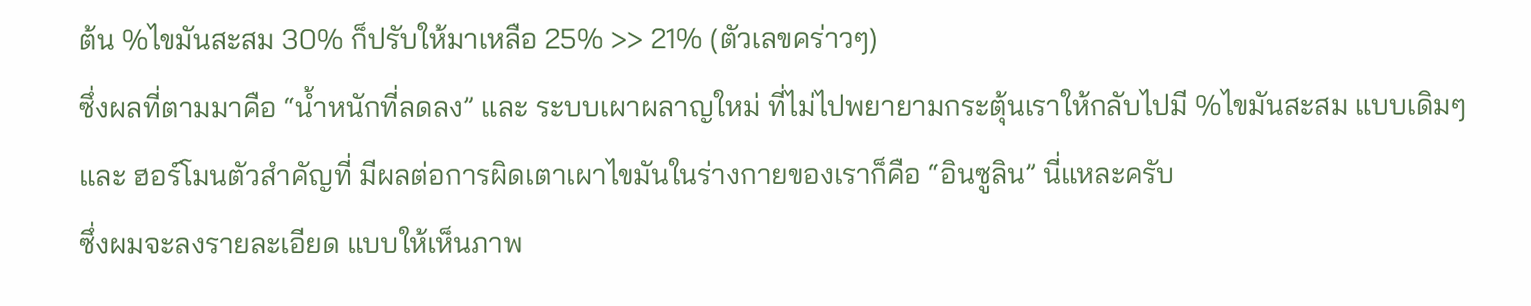ต้น %ไขมันสะสม 30% ก็ปรับให้มาเหลือ 25% >> 21% (ตัวเลขคร่าวๆ)
ซึ่งผลที่ตามมาคือ “น้ำหนักที่ลดลง” และ ระบบเผาผลาญใหม่ ที่ไม่ไปพยายามกระตุ้นเราให้กลับไปมี %ไขมันสะสม แบบเดิมๆ
และ ฮอร์โมนตัวสำคัญที่ มีผลต่อการผิดเตาเผาไขมันในร่างกายของเราก็คือ “อินซูลิน” นี่แหละครับ
ซึ่งผมจะลงรายละเอียด แบบให้เห็นภาพ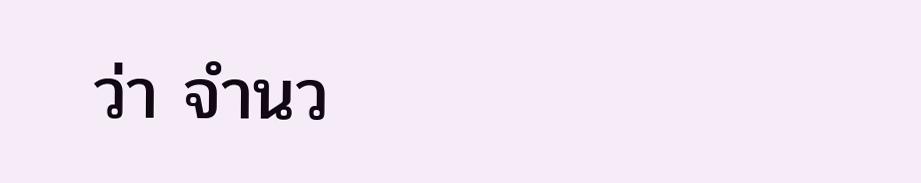ว่า จำนว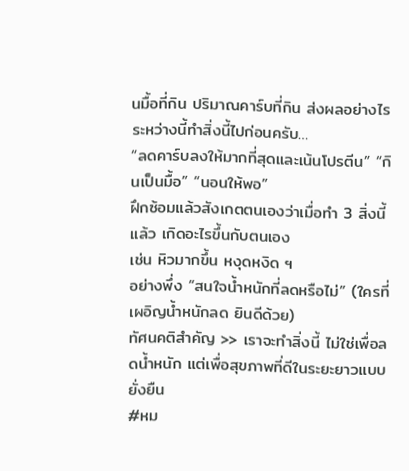นมื้อที่กิน ปริมาณคาร์บที่กิน ส่งผลอย่างไร
ระหว่างนี้ทำสิ่งนี้ไปก่อนครับ…
“ลดคาร์บลงให้มากที่สุดและเน้นโปรตีน” “กินเป็นมื้อ” “นอนให้พอ”
ฝึกซ้อมแล้วสังเกตตนเองว่าเมื่อทำ 3 สิ่งนี้แล้ว เกิดอะไรขึ้นกับตนเอง
เช่น หิวมากขึ้น หงุดหงิด ฯ
อย่างพึ่ง “สนใจน้ำหนักที่ลดหรือไม่” (ใครที่เผอิญน้ำหนักลด ยินดีด้วย)
ทัศนคติสำคัญ >> เราจะทำสิ่งนี้ ไม่ใช่เพื่อลดน้ำหนัก แต่เพื่อสุขภาพที่ดีในระยะยาวแบบยั่งยืน
#หม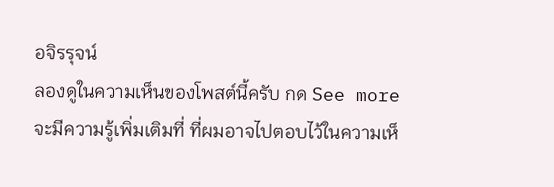อจิรรุจน์
ลองดูในความเห็นของโพสต์นี้ครับ กด See more
จะมีความรู้เพิ่มเติมที่ ที่ผมอาจไปตอบไว้ในความเห็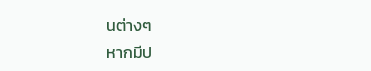นต่างๆ
หากมีป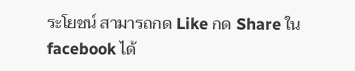ระโยชน์ สามารถกด Like กด Share ใน facebook ได้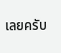เลยครับ